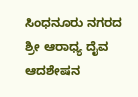ಸಿಂಧನೂರು ನಗರದ ಶ್ರೀ ಆರಾಧ್ಯ ದೈವ ಆದಶೇಷನ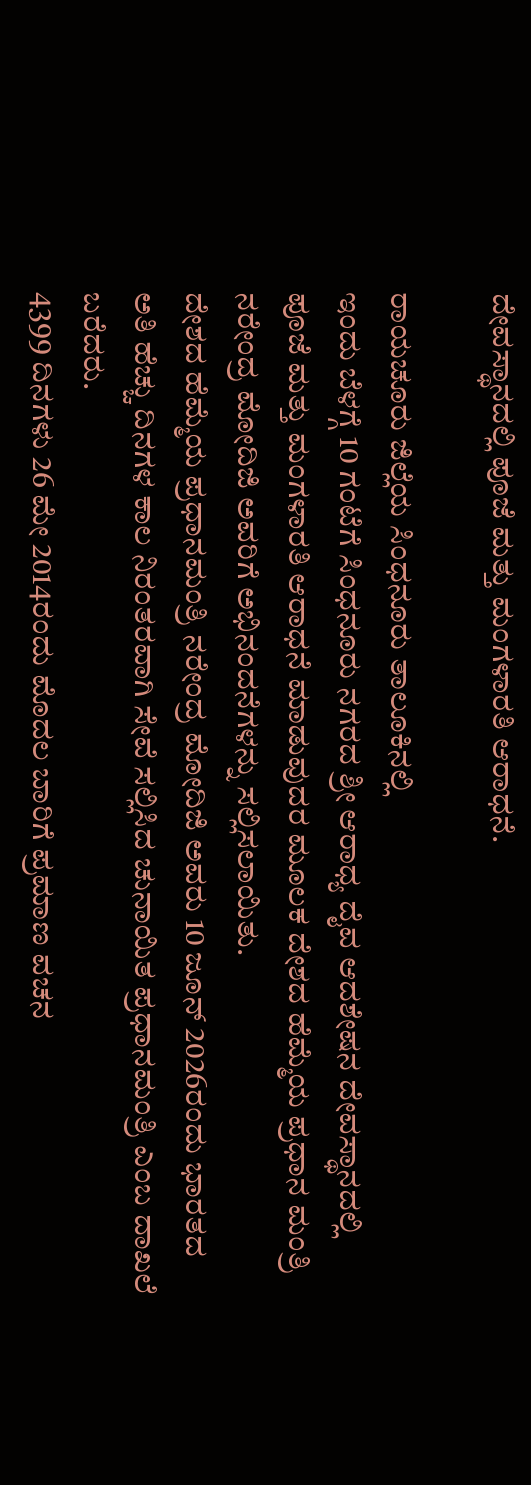ದೇವಸ್ಥಾನದಲ್ಲಿ ಪೂಜೆ ಮತ್ತು ಮಂಗಳಾರತಿ ಆರಾಧನೆ.

ರಾಯಚೂರು ಜಿಲ್ಲೆಯ ಸಿಂಧನೂರು ತಾಲೂಕಿನಲ್ಲಿ
ಇಂದು ಬೆಳಗ್ಗೆ 10 ಗಂಟೆಗೆ ಸಿಂಧನೂರು ನಗರದ ಶ್ರೀ ಆರಾಧ್ಯ ದೈವ ಆದಶೇಷನ ದೇವಸ್ಥಾನದಲ್ಲಿ ಪೂಜೆ ಮತ್ತು ಮಂಗಳಾರತಿ ಆರಾಧನೆ ಮಾಡುವುದರ ಮೂಲಕ ದೇಶದ ಹೆಮ್ಮೆಯ ಪ್ರಧಾನ ಮಂತ್ರಿ ನರೇಂದ್ರ ಮೋದಿಜಿ ಅವರಿಗೆ ಅಭಿನಂದನೆಗಳನ್ನು ಸಲ್ಲಿಸಲಾಯಿತು.
ದೇಶದ ಹೆಮ್ಮೆಯ ಪ್ರಧಾನಮಂತ್ರಿ ನರೇಂದ್ರ ಮೋದಿಜಿ ಅವರು 10 ಜೂನ್ 2026ರಂದು ಭಾರತದ ಅತಿ ಹೆಚ್ಚು ದಿನಗಳ ಕಾಲ ನಿರಂತರವಾಗಿ ಸೇವೆ ಸಲ್ಲಿಸಿದ ಚುನಾಯಿತ ಪ್ರಧಾನಮಂತ್ರಿ ಎಂಬ ದಾಖಲೆ ಬರೆದರು.
4399 ದಿನಗಳು 26 ಮೇ 2014ರಂದು ಮೊದಲ ಬಾರಿಗೆ ಪ್ರಮಾಣ ವಚನ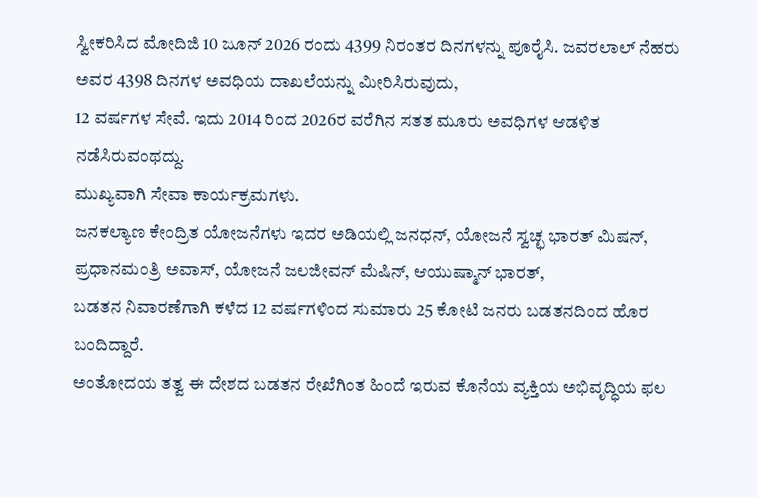ಸ್ವೀಕರಿಸಿದ ಮೋದಿಜಿ 10 ಜೂನ್ 2026 ರಂದು 4399 ನಿರಂತರ ದಿನಗಳನ್ನು ಪೂರೈಸಿ. ಜವರಲಾಲ್ ನೆಹರು ಅವರ 4398 ದಿನಗಳ ಅವಧಿಯ ದಾಖಲೆಯನ್ನು ಮೀರಿಸಿರುವುದು,
12 ವರ್ಷಗಳ ಸೇವೆ. ಇದು 2014 ರಿಂದ 2026ರ ವರೆಗಿನ ಸತತ ಮೂರು ಅವಧಿಗಳ ಆಡಳಿತ ನಡೆಸಿರುವಂಥದ್ದು.
ಮುಖ್ಯವಾಗಿ ಸೇವಾ ಕಾರ್ಯಕ್ರಮಗಳು.
ಜನಕಲ್ಯಾಣ ಕೇಂದ್ರಿತ ಯೋಜನೆಗಳು ಇದರ ಅಡಿಯಲ್ಲಿ ಜನಧನ್, ಯೋಜನೆ ಸ್ವಚ್ಛ ಭಾರತ್ ಮಿಷನ್, ಪ್ರಧಾನಮಂತ್ರಿ ಅವಾಸ್, ಯೋಜನೆ ಜಲಜೀವನ್ ಮೆಷಿನ್, ಆಯುಷ್ಮಾನ್ ಭಾರತ್,
ಬಡತನ ನಿವಾರಣೆಗಾಗಿ ಕಳೆದ 12 ವರ್ಷಗಳಿಂದ ಸುಮಾರು 25 ಕೋಟಿ ಜನರು ಬಡತನದಿಂದ ಹೊರ ಬಂದಿದ್ದಾರೆ.
ಅಂತೋದಯ ತತ್ವ ಈ ದೇಶದ ಬಡತನ ರೇಖೆಗಿಂತ ಹಿಂದೆ ಇರುವ ಕೊನೆಯ ವ್ಯಕ್ತಿಯ ಅಭಿವೃದ್ಧಿಯ ಫಲ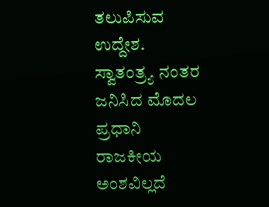ತಲುಪಿಸುವ ಉದ್ದೇಶ.
ಸ್ವಾತಂತ್ರ್ಯ ನಂತರ ಜನಿಸಿದ ಮೊದಲ ಪ್ರಧಾನಿ ರಾಜಕೀಯ ಅಂಶವಿಲ್ಲದೆ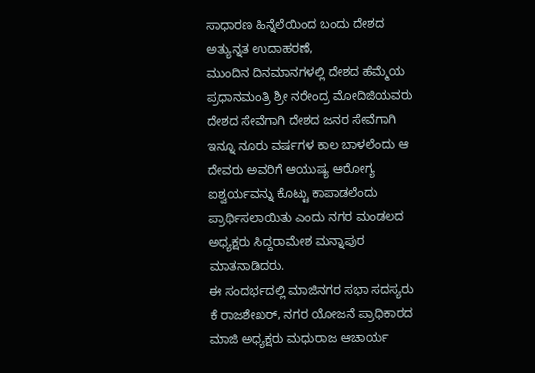ಸಾಧಾರಣ ಹಿನ್ನೆಲೆಯಿಂದ ಬಂದು ದೇಶದ ಅತ್ಯುನ್ನತ ಉದಾಹರಣೆ,
ಮುಂದಿನ ದಿನಮಾನಗಳಲ್ಲಿ ದೇಶದ ಹೆಮ್ಮೆಯ ಪ್ರಧಾನಮಂತ್ರಿ ಶ್ರೀ ನರೇಂದ್ರ ಮೋದಿಜಿಯವರು ದೇಶದ ಸೇವೆಗಾಗಿ ದೇಶದ ಜನರ ಸೇವೆಗಾಗಿ ಇನ್ನೂ ನೂರು ವರ್ಷಗಳ ಕಾಲ ಬಾಳಲೆಂದು ಆ ದೇವರು ಅವರಿಗೆ ಆಯುಷ್ಯ ಆರೋಗ್ಯ ಐಶ್ವರ್ಯವನ್ನು ಕೊಟ್ಟು ಕಾಪಾಡಲೆಂದು ಪ್ರಾರ್ಥಿಸಲಾಯಿತು ಎಂದು ನಗರ ಮಂಡಲದ ಅಧ್ಯಕ್ಷರು ಸಿದ್ದರಾಮೇಶ ಮನ್ನಾಪುರ ಮಾತನಾಡಿದರು.
ಈ ಸಂದರ್ಭದಲ್ಲಿ ಮಾಜಿನಗರ ಸಭಾ ಸದಸ್ಯರು ಕೆ ರಾಜಶೇಖರ್, ನಗರ ಯೋಜನೆ ಪ್ರಾಧಿಕಾರದ ಮಾಜಿ ಅಧ್ಯಕ್ಷರು ಮಧುರಾಜ ಆಚಾರ್ಯ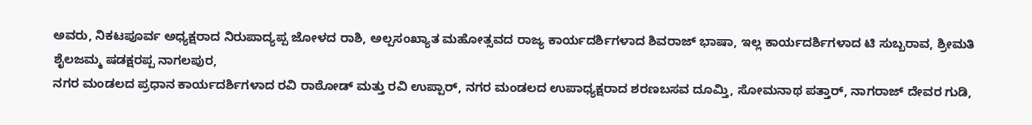ಅವರು, ನಿಕಟಪೂರ್ವ ಅಧ್ಯಕ್ಷರಾದ ನಿರುಪಾದ್ಯಪ್ಪ ಜೋಳದ ರಾಶಿ, ಅಲ್ಪಸಂಖ್ಯಾತ ಮಹೋತ್ಸವದ ರಾಜ್ಯ ಕಾರ್ಯದರ್ಶಿಗಳಾದ ಶಿವರಾಜ್ ಭಾಷಾ, ಇಲ್ಲ ಕಾರ್ಯದರ್ಶಿಗಳಾದ ಟಿ ಸುಬ್ಬರಾವ, ಶ್ರೀಮತಿ ಶೈಲಜಮ್ಮ ಷಡಕ್ಷರಪ್ಪ ನಾಗಲಪುರ,
ನಗರ ಮಂಡಲದ ಪ್ರಧಾನ ಕಾರ್ಯದರ್ಶಿಗಳಾದ ರವಿ ರಾಠೋಡ್ ಮತ್ತು ರವಿ ಉಪ್ಪಾರ್, ನಗರ ಮಂಡಲದ ಉಪಾಧ್ಯಕ್ಷರಾದ ಶರಣಬಸವ ದೂಮ್ತಿ, ಸೋಮನಾಥ ಪತ್ತಾರ್, ನಾಗರಾಜ್ ದೇವರ ಗುಡಿ,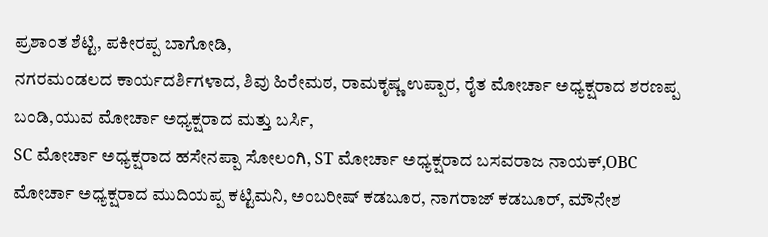ಪ್ರಶಾಂತ ಶೆಟ್ಟಿ, ಪಕೀರಪ್ಪ ಬಾಗೋಡಿ,
ನಗರಮಂಡಲದ ಕಾರ್ಯದರ್ಶಿಗಳಾದ, ಶಿವು ಹಿರೇಮಠ, ರಾಮಕೃಷ್ಣ ಉಪ್ಪಾರ, ರೈತ ಮೋರ್ಚಾ ಅಧ್ಯಕ್ಷರಾದ ಶರಣಪ್ಪ ಬಂಡಿ,ಯುವ ಮೋರ್ಚಾ ಅಧ್ಯಕ್ಷರಾದ ಮತ್ತು ಬರ್ಸಿ,
SC ಮೋರ್ಚಾ ಅಧ್ಯಕ್ಷರಾದ ಹಸೇನಪ್ಪಾ ಸೋಲಂಗಿ, ST ಮೋರ್ಚಾ ಅಧ್ಯಕ್ಷರಾದ ಬಸವರಾಜ ನಾಯಕ್,OBC ಮೋರ್ಚಾ ಅಧ್ಯಕ್ಷರಾದ ಮುದಿಯಪ್ಪ ಕಟ್ಟಿಮನಿ, ಅಂಬರೀಷ್ ಕಡಬೂರ, ನಾಗರಾಜ್ ಕಡಬೂರ್, ಮೌನೇಶ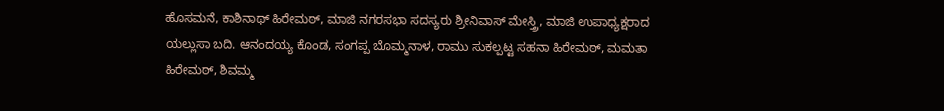ಹೊಸಮನೆ, ಕಾಶಿನಾಥ್ ಹಿರೇಮಠ್, ಮಾಜಿ ನಗರಸಭಾ ಸದಸ್ಯರು ಶ್ರೀನಿವಾಸ್ ಮೇಸ್ತ್ರಿ, ಮಾಜಿ ಉಪಾಧ್ಯಕ್ಷರಾದ ಯಲ್ಲುಸಾ ಬದಿ. ಆನಂದಯ್ಯ ಕೊಂಡ, ಸಂಗಪ್ಪ ಬೊಮ್ಮನಾಳ, ರಾಮು ಸುಕಲ್ಪಟ್ಟ ಸಹನಾ ಹಿರೇಮಠ್, ಮಮತಾ ಹಿರೇಮಠ್, ಶಿವಮ್ಮ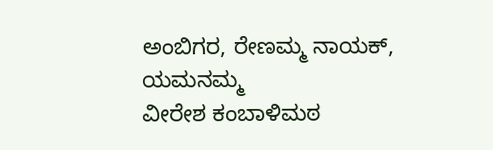ಅಂಬಿಗರ, ರೇಣಮ್ಮ ನಾಯಕ್, ಯಮನಮ್ಮ
ವೀರೇಶ ಕಂಬಾಳಿಮಠ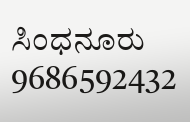ಸಿಂಧನೂರು
9686592432